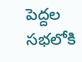పెద్దల సభలోకి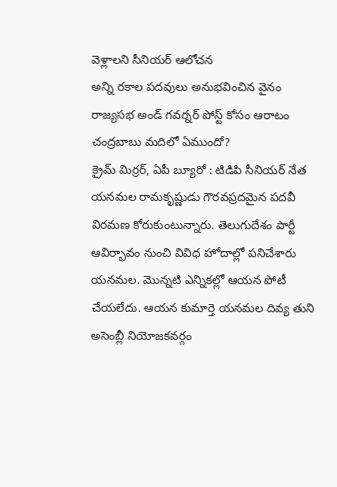వెళ్లాలని సీనియర్ ఆలోచన
అన్ని రకాల పదవులు అనుభవించిన వైనం
రాజ్యసభ అండ్ గవర్నర్ పోస్ట్ కోసం ఆరాటం
చంద్రబాబు మదిలో ఏముందో?
క్రైమ్ మిర్రర్, ఏపీ బ్యూరో : టిడిపి సీనియర్ నేత యనమల రామకృష్ణుడు గౌరవప్రదమైన పదవీ విరమణ కోరుకుంటున్నారు. తెలుగుదేశం పార్టీ ఆవిర్భావం నుంచి వివిధ హోదాల్లో పనిచేశారు యనమల. మొన్నటి ఎన్నికల్లో ఆయన పోటీ చేయలేదు. ఆయన కుమార్తె యనమల దివ్య తుని అసెంబ్లీ నియోజకవర్గం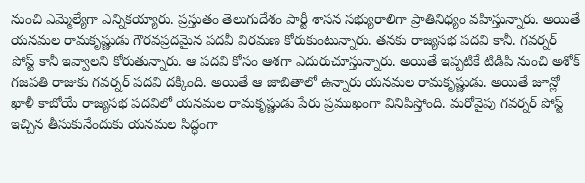నుంచి ఎమ్మెల్యేగా ఎన్నికయ్యారు. ప్రస్తుతం తెలుగుదేశం పార్టీ శాసన సభ్యురాలిగా ప్రాతినిధ్యం వహిస్తున్నారు. అయితే యనమల రామకృష్ణుడు గౌరవప్రదమైన పదవీ విరమణ కోరుకుంటున్నారు. తనకు రాజ్యసభ పదవి కానీ. గవర్నర్ పోస్ట్ కానీ ఇవ్వాలని కోరుతున్నారు. ఆ పదవి కోసం ఆశగా ఎదురుచూస్తున్నారు. అయితే ఇప్పటికే టిడిపి నుంచి అశోక్ గజపతి రాజుకు గవర్నర్ పదవి దక్కింది. అయితే ఆ జాబితాలో ఉన్నారు యనమల రామకృష్ణుడు. అయితే జూన్లో ఖాళీ కాబోయే రాజ్యసభ పదవిలో యనమల రామకృష్ణుడు పేరు ప్రముఖంగా వినిపిస్తోంది. మరోవైపు గవర్నర్ పోస్ట్ ఇచ్చిన తీసుకునేందుకు యనమల సిద్ధంగా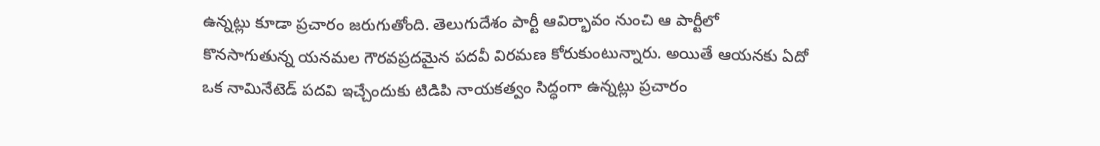ఉన్నట్లు కూడా ప్రచారం జరుగుతోంది. తెలుగుదేశం పార్టీ ఆవిర్భావం నుంచి ఆ పార్టీలో కొనసాగుతున్న యనమల గౌరవప్రదమైన పదవీ విరమణ కోరుకుంటున్నారు. అయితే ఆయనకు ఏదో ఒక నామినేటెడ్ పదవి ఇచ్చేందుకు టిడిపి నాయకత్వం సిద్ధంగా ఉన్నట్లు ప్రచారం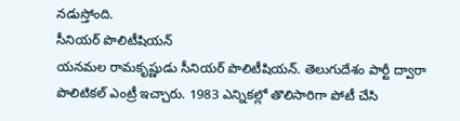నడుస్తోంది.
సీనియర్ పొలిటీషియన్
యనమల రామకృష్ణుడు సీనియర్ పొలిటీషియన్. తెలుగుదేశం పార్టీ ద్వారా పొలిటికల్ ఎంట్రీ ఇచ్చారు. 1983 ఎన్నికల్లో తొలిసారిగా పోటీ చేసి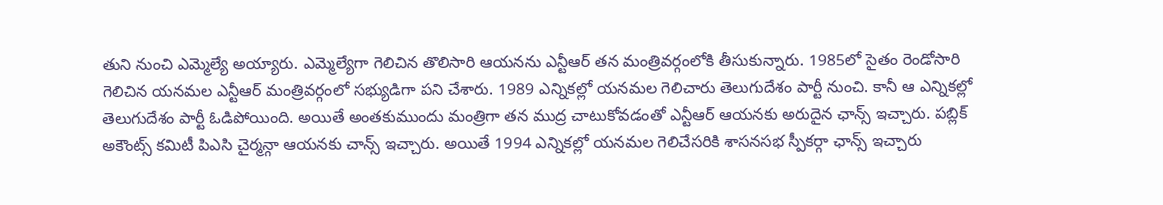తుని నుంచి ఎమ్మెల్యే అయ్యారు. ఎమ్మెల్యేగా గెలిచిన తొలిసారి ఆయనను ఎన్టీఆర్ తన మంత్రివర్గంలోకి తీసుకున్నారు. 1985లో సైతం రెండోసారి గెలిచిన యనమల ఎన్టీఆర్ మంత్రివర్గంలో సభ్యుడిగా పని చేశారు. 1989 ఎన్నికల్లో యనమల గెలిచారు తెలుగుదేశం పార్టీ నుంచి. కానీ ఆ ఎన్నికల్లో తెలుగుదేశం పార్టీ ఓడిపోయింది. అయితే అంతకుముందు మంత్రిగా తన ముద్ర చాటుకోవడంతో ఎన్టీఆర్ ఆయనకు అరుదైన ఛాన్స్ ఇచ్చారు. పబ్లిక్ అకౌంట్స్ కమిటీ పిఎసి చైర్మన్గా ఆయనకు చాన్స్ ఇచ్చారు. అయితే 1994 ఎన్నికల్లో యనమల గెలిచేసరికి శాసనసభ స్పీకర్గా ఛాన్స్ ఇచ్చారు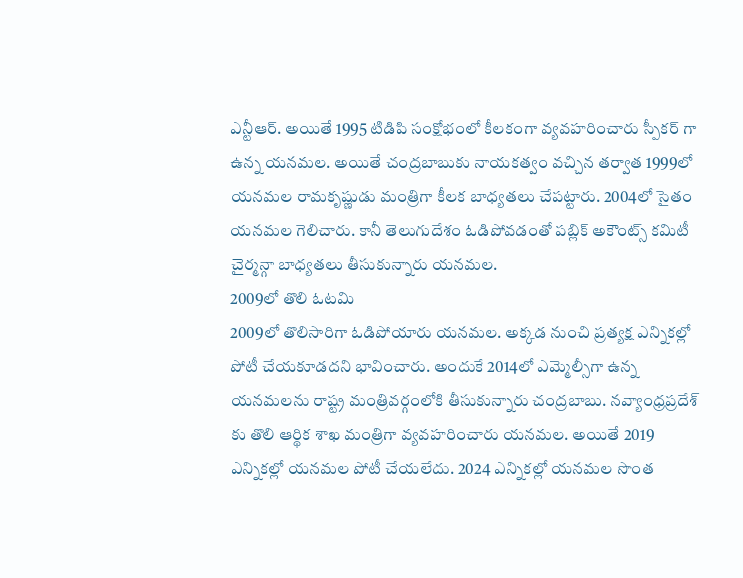ఎన్టీఆర్. అయితే 1995 టిడిపి సంక్షోభంలో కీలకంగా వ్యవహరించారు స్పీకర్ గా ఉన్న యనమల. అయితే చంద్రబాబుకు నాయకత్వం వచ్చిన తర్వాత 1999లో యనమల రామకృష్ణుడు మంత్రిగా కీలక బాధ్యతలు చేపట్టారు. 2004లో సైతం యనమల గెలిచారు. కానీ తెలుగుదేశం ఓడిపోవడంతో పబ్లిక్ అకౌంట్స్ కమిటీ చైర్మన్గా బాధ్యతలు తీసుకున్నారు యనమల.
2009లో తొలి ఓటమి
2009లో తొలిసారిగా ఓడిపోయారు యనమల. అక్కడ నుంచి ప్రత్యక్ష ఎన్నికల్లో పోటీ చేయకూడదని భావించారు. అందుకే 2014లో ఎమ్మెల్సీగా ఉన్న యనమలను రాష్ట్ర మంత్రివర్గంలోకి తీసుకున్నారు చంద్రబాబు. నవ్యాంధ్రప్రదేశ్ కు తొలి ఆర్థిక శాఖ మంత్రిగా వ్యవహరించారు యనమల. అయితే 2019 ఎన్నికల్లో యనమల పోటీ చేయలేదు. 2024 ఎన్నికల్లో యనమల సొంత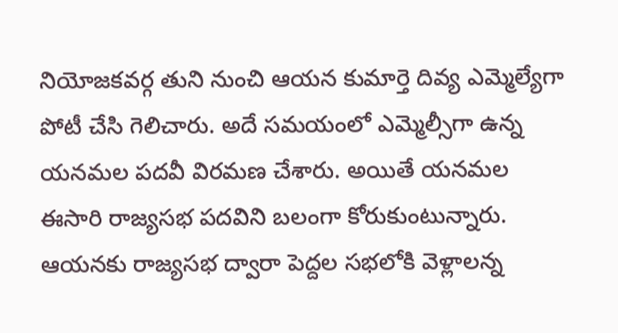నియోజకవర్గ తుని నుంచి ఆయన కుమార్తె దివ్య ఎమ్మెల్యేగా పోటీ చేసి గెలిచారు. అదే సమయంలో ఎమ్మెల్సీగా ఉన్న యనమల పదవీ విరమణ చేశారు. అయితే యనమల ఈసారి రాజ్యసభ పదవిని బలంగా కోరుకుంటున్నారు. ఆయనకు రాజ్యసభ ద్వారా పెద్దల సభలోకి వెళ్లాలన్న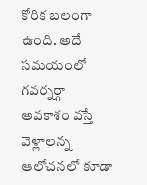కోరిక బలంగా ఉంది. అదే సమయంలో గవర్నర్గా అవకాశం వస్తే వెళ్లాలన్న ఆలోచనలో కూడా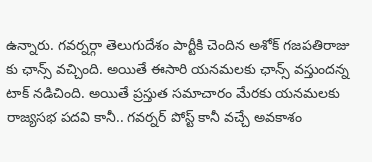ఉన్నారు. గవర్నర్గా తెలుగుదేశం పార్టీకి చెందిన అశోక్ గజపతిరాజు కు ఛాన్స్ వచ్చింది. అయితే ఈసారి యనమలకు ఛాన్స్ వస్తుందన్న టాక్ నడిచింది. అయితే ప్రస్తుత సమాచారం మేరకు యనమలకు రాజ్యసభ పదవి కానీ.. గవర్నర్ పోస్ట్ కానీ వచ్చే అవకాశం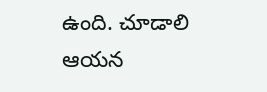ఉంది. చూడాలి ఆయన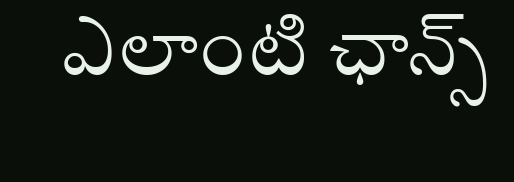ఎలాంటి ఛాన్స్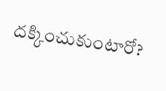దక్కించుకుంటారో?